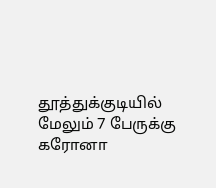தூத்துக்குடியில் மேலும் 7 பேருக்கு கரோனா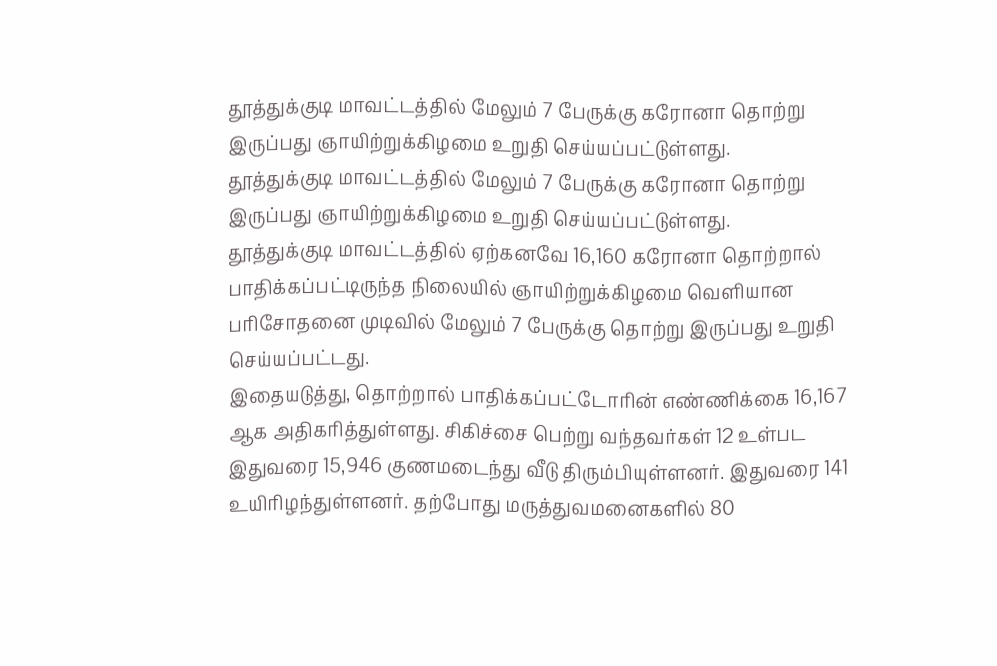தூத்துக்குடி மாவட்டத்தில் மேலும் 7 பேருக்கு கரோனா தொற்று இருப்பது ஞாயிற்றுக்கிழமை உறுதி செய்யப்பட்டுள்ளது.
தூத்துக்குடி மாவட்டத்தில் மேலும் 7 பேருக்கு கரோனா தொற்று இருப்பது ஞாயிற்றுக்கிழமை உறுதி செய்யப்பட்டுள்ளது.
தூத்துக்குடி மாவட்டத்தில் ஏற்கனவே 16,160 கரோனா தொற்றால் பாதிக்கப்பட்டிருந்த நிலையில் ஞாயிற்றுக்கிழமை வெளியான பரிசோதனை முடிவில் மேலும் 7 பேருக்கு தொற்று இருப்பது உறுதி செய்யப்பட்டது.
இதையடுத்து, தொற்றால் பாதிக்கப்பட்டோரின் எண்ணிக்கை 16,167 ஆக அதிகரித்துள்ளது. சிகிச்சை பெற்று வந்தவர்கள் 12 உள்பட இதுவரை 15,946 குணமடைந்து வீடு திரும்பியுள்ளனர். இதுவரை 141 உயிரிழந்துள்ளனர். தற்போது மருத்துவமனைகளில் 80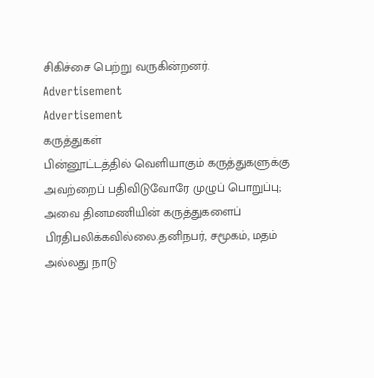சிகிச்சை பெற்று வருகின்றனர்.
Advertisement
Advertisement
கருத்துகள்
பின்னூட்டத்தில் வெளியாகும் கருத்துகளுக்கு அவற்றைப் பதிவிடுவோரே முழுப் பொறுப்பு; அவை தினமணியின் கருத்துகளைப் பிரதிபலிக்கவில்லை.தனிநபர், சமூகம், மதம் அல்லது நாடு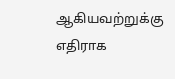ஆகியவற்றுக்கு எதிராக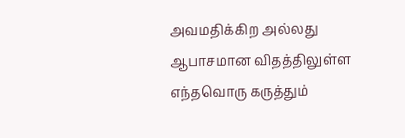அவமதிக்கிற அல்லது ஆபாசமான விதத்திலுள்ள எந்தவொரு கருத்தும்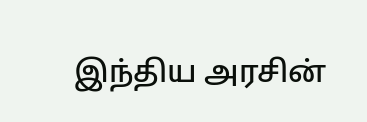இந்திய அரசின்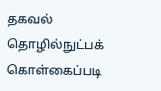தகவல் தொழில்நுட்பக் கொள்கைப்படி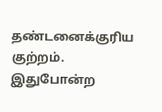தண்டனைக்குரிய குற்றம். இதுபோன்ற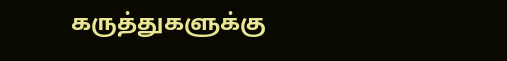கருத்துகளுக்கு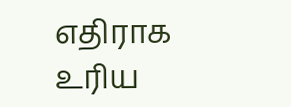எதிராக உரிய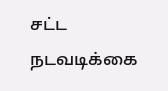சட்ட நடவடிக்கை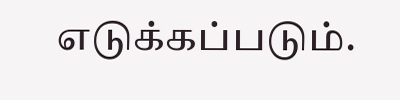எடுக்கப்படும்.